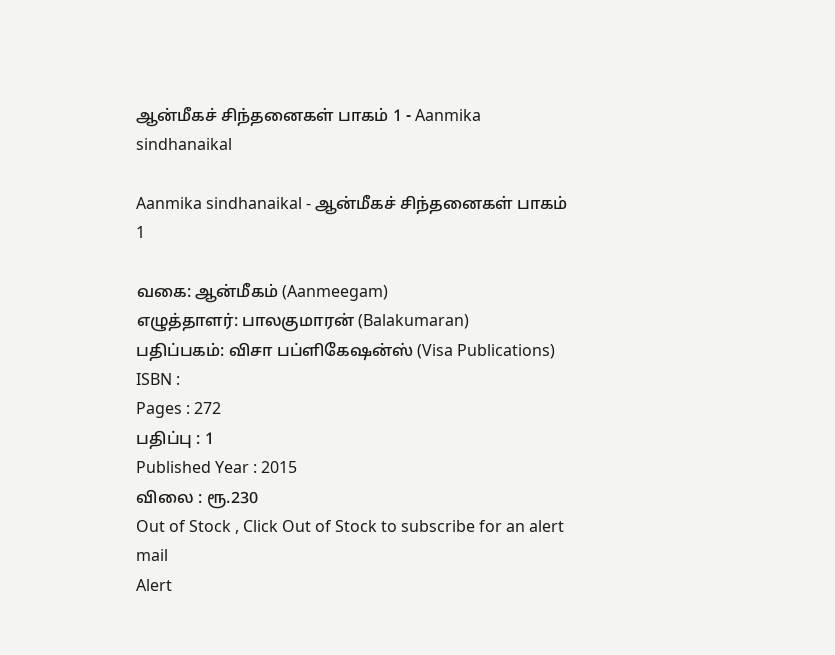ஆன்மீகச் சிந்தனைகள் பாகம் 1 - Aanmika sindhanaikal

Aanmika sindhanaikal - ஆன்மீகச் சிந்தனைகள் பாகம் 1

வகை: ஆன்மீகம் (Aanmeegam)
எழுத்தாளர்: பாலகுமாரன் (Balakumaran)
பதிப்பகம்: விசா பப்ளிகேஷன்ஸ் (Visa Publications)
ISBN :
Pages : 272
பதிப்பு : 1
Published Year : 2015
விலை : ரூ.230
Out of Stock , Click Out of Stock to subscribe for an alert mail
Alert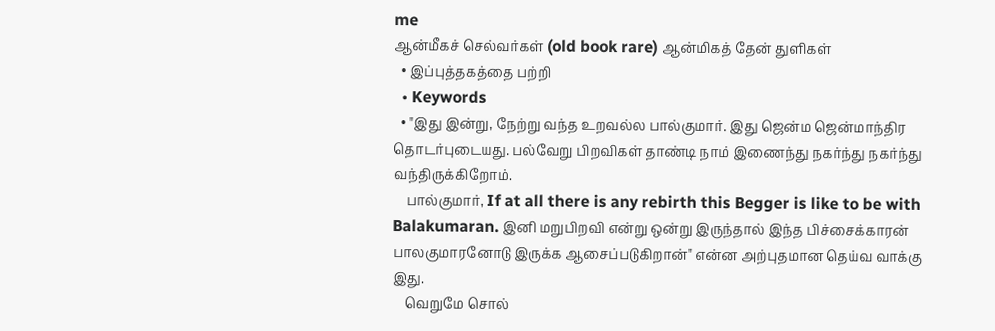me
ஆன்மீகச் செல்வர்கள் (old book rare) ஆன்மிகத் தேன் துளிகள்
  • இப்புத்தகத்தை பற்றி
  • Keywords
  • "இது இன்று, நேற்று வந்த உறவல்ல பால்குமார். இது ஜென்ம ஜென்மாந்திர தொடர்புடையது. பல்வேறு பிறவிகள் தாண்டி நாம் இணைந்து நகர்ந்து நகர்ந்து வந்திருக்கிறோம்.
    பால்குமார், If at all there is any rebirth this Begger is like to be with Balakumaran. இனி மறுபிறவி என்று ஒன்று இருந்தால் இந்த பிச்சைக்காரன் பாலகுமாரனோடு இருக்க ஆசைப்படுகிறான்" என்ன அற்புதமான தெய்வ வாக்கு இது.
    வெறுமே சொல்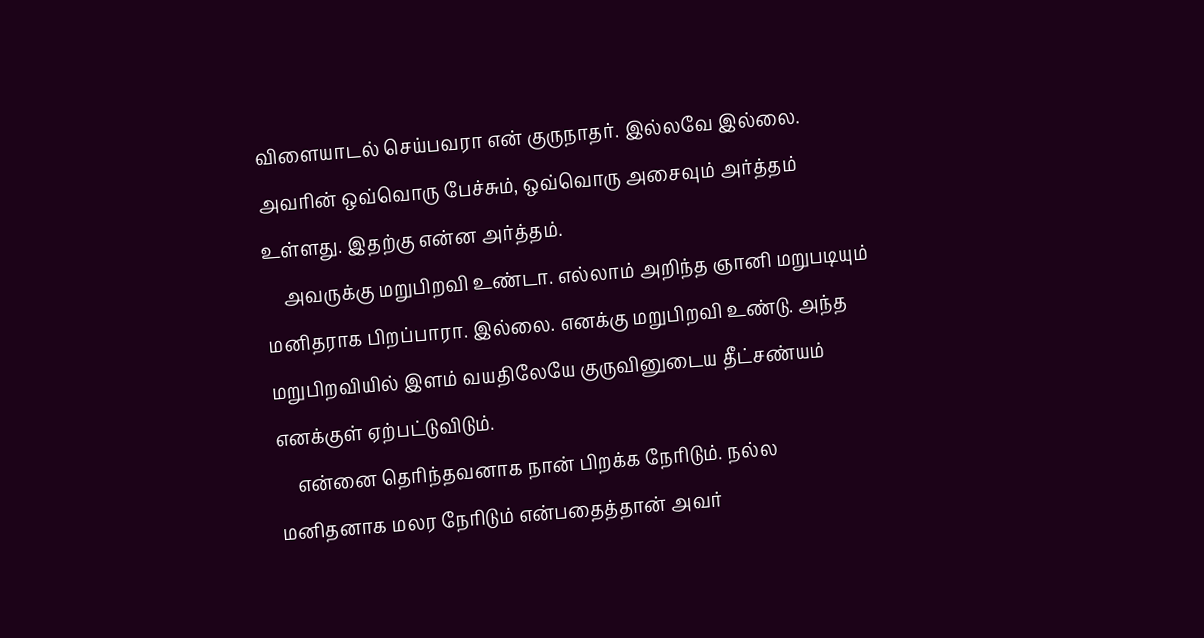விளையாடல் செய்பவரா என் குருநாதர். இல்லவே இல்லை. அவரின் ஒவ்வொரு பேச்சும், ஒவ்வொரு அசைவும் அர்த்தம் உள்ளது. இதற்கு என்ன அர்த்தம்.
    அவருக்கு மறுபிறவி உண்டா. எல்லாம் அறிந்த ஞானி மறுபடியும் மனிதராக பிறப்பாரா. இல்லை. எனக்கு மறுபிறவி உண்டு. அந்த மறுபிறவியில் இளம் வயதிலேயே குருவினுடைய தீட்சண்யம் எனக்குள் ஏற்பட்டுவிடும்.
    என்னை தெரிந்தவனாக நான் பிறக்க நேரிடும். நல்ல மனிதனாக மலர நேரிடும் என்பதைத்தான் அவர்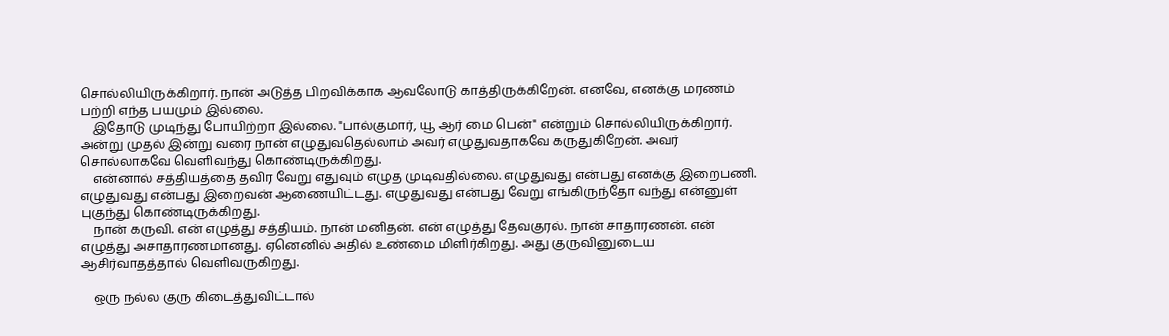சொல்லியிருக்கிறார். நான் அடுத்த பிறவிக்காக ஆவலோடு காத்திருக்கிறேன். எனவே, எனக்கு மரணம் பற்றி எந்த பயமும் இல்லை.
    இதோடு முடிந்து போயிற்றா இல்லை. "பால்குமார், யூ ஆர் மை பென்" என்றும் சொல்லியிருக்கிறார். அன்று முதல் இன்று வரை நான் எழுதுவதெல்லாம் அவர் எழுதுவதாகவே கருதுகிறேன். அவர் சொல்லாகவே வெளிவந்து கொண்டிருக்கிறது.
    என்னால் சத்தியத்தை தவிர வேறு எதுவும் எழுத முடிவதில்லை. எழுதுவது என்பது எனக்கு இறைபணி. எழுதுவது என்பது இறைவன் ஆணையிட்டது. எழுதுவது என்பது வேறு எங்கிருந்தோ வந்து என்னுள் புகுந்து கொண்டிருக்கிறது.
    நான் கருவி. என் எழுத்து சத்தியம். நான் மனிதன். என் எழுத்து தேவகுரல். நான் சாதாரணன். என் எழுத்து அசாதாரணமானது. ஏனெனில் அதில் உண்மை மிளிர்கிறது. அது குருவினுடைய ஆசிர்வாதத்தால் வெளிவருகிறது.

    ஒரு நல்ல குரு கிடைத்துவிட்டால்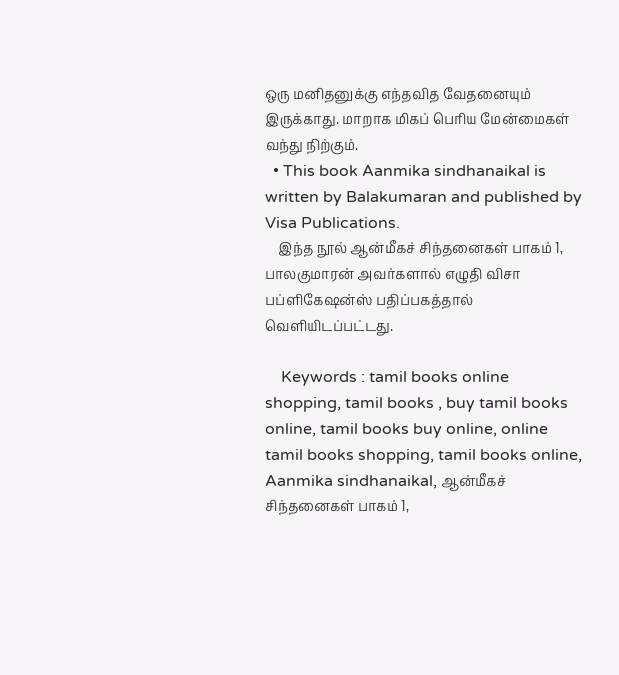ஒரு மனிதனுக்கு எந்தவித வேதனையும் இருக்காது. மாறாக மிகப் பெரிய மேன்மைகள் வந்து நிற்கும்.
  • This book Aanmika sindhanaikal is written by Balakumaran and published by Visa Publications.
    இந்த நூல் ஆன்மீகச் சிந்தனைகள் பாகம் 1, பாலகுமாரன் அவர்களால் எழுதி விசா பப்ளிகேஷன்ஸ் பதிப்பகத்தால் வெளியிடப்பட்டது.

    Keywords : tamil books online shopping, tamil books , buy tamil books online, tamil books buy online, online tamil books shopping, tamil books online, Aanmika sindhanaikal, ஆன்மீகச் சிந்தனைகள் பாகம் 1,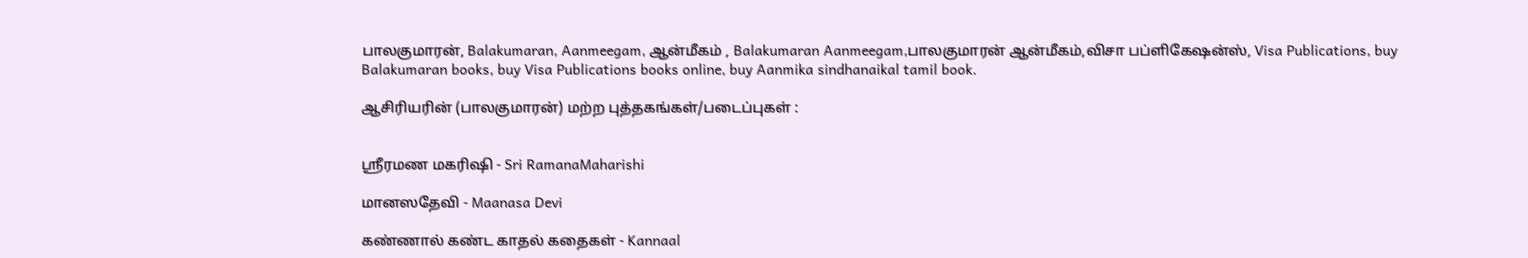பாலகுமாரன், Balakumaran, Aanmeegam, ஆன்மீகம் , Balakumaran Aanmeegam,பாலகுமாரன் ஆன்மீகம்,விசா பப்ளிகேஷன்ஸ், Visa Publications, buy Balakumaran books, buy Visa Publications books online, buy Aanmika sindhanaikal tamil book.

ஆசிரியரின் (பாலகுமாரன்) மற்ற புத்தகங்கள்/படைப்புகள் :


ஸ்ரீரமண மகரிஷி - Sri RamanaMaharishi

மானஸதேவி - Maanasa Devi

கண்ணால் கண்ட காதல் கதைகள் - Kannaal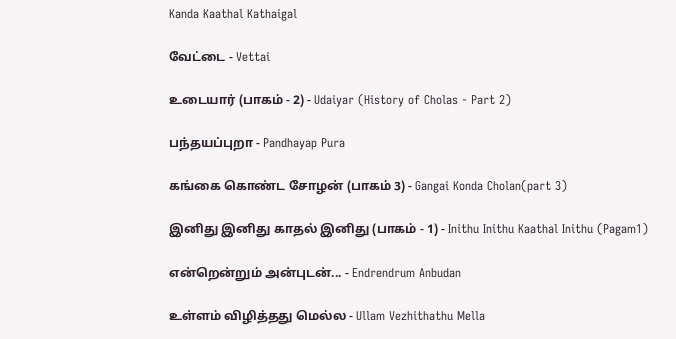Kanda Kaathal Kathaigal

வேட்டை - Vettai

உடையார் (பாகம் - 2) - Udaiyar (History of Cholas - Part 2)

பந்தயப்புறா - Pandhayap Pura

கங்கை கொண்ட சோழன் (பாகம் 3) - Gangai Konda Cholan(part 3)

இனிது இனிது காதல் இனிது (பாகம் - 1) - Inithu Inithu Kaathal Inithu (Pagam1)

என்றென்றும் அன்புடன்... - Endrendrum Anbudan

உள்ளம் விழித்தது மெல்ல - Ullam Vezhithathu Mella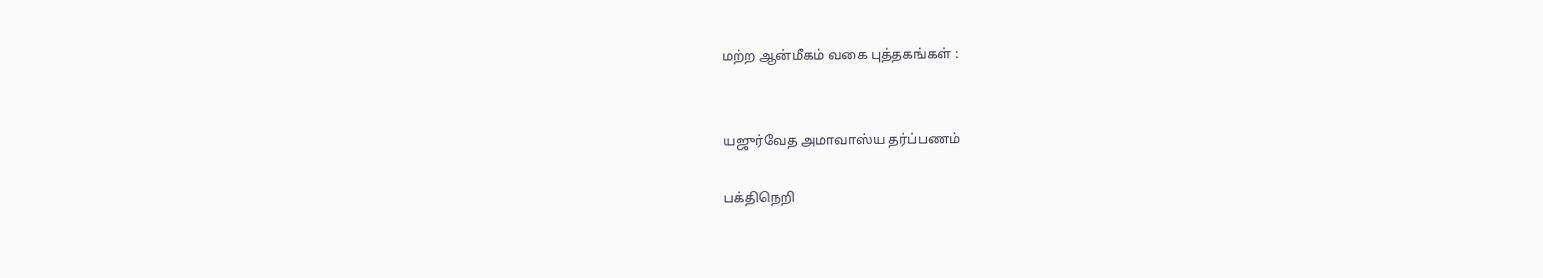மற்ற ஆன்மீகம் வகை புத்தகங்கள் :


யஜுர்வேத அமாவாஸ்ய தர்ப்பணம்

பக்திநெறி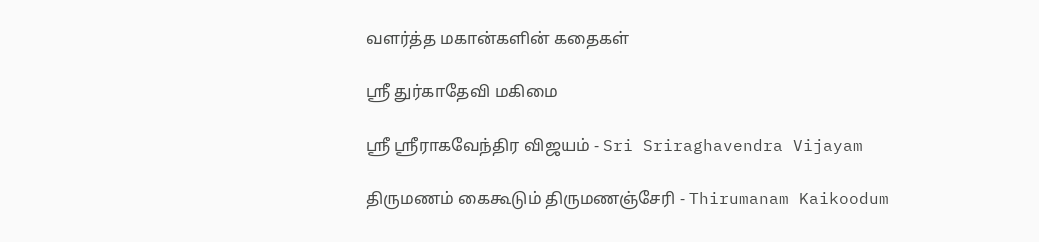வளர்த்த மகான்களின் கதைகள்

ஸ்ரீ துர்காதேவி மகிமை

ஸ்ரீ ஸ்ரீராகவேந்திர விஜயம் - Sri Sriraghavendra Vijayam

திருமணம் கைகூடும் திருமணஞ்சேரி - Thirumanam Kaikoodum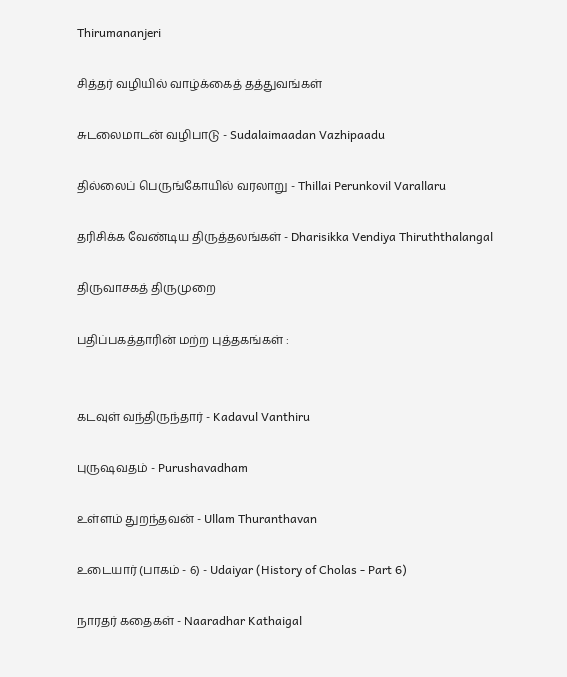Thirumananjeri

சித்தர் வழியில் வாழ்க்கைத் தத்துவங்கள்

சுடலைமாடன் வழிபாடு - Sudalaimaadan Vazhipaadu

தில்லைப் பெருங்கோயில் வரலாறு - Thillai Perunkovil Varallaru

தரிசிக்க வேண்டிய திருத்தலங்கள் - Dharisikka Vendiya Thiruththalangal

திருவாசகத் திருமுறை

பதிப்பகத்தாரின் மற்ற புத்தகங்கள் :


கடவுள் வந்திருந்தார் - Kadavul Vanthiru

புருஷவதம் - Purushavadham

உள்ளம் துறந்தவன் - Ullam Thuranthavan

உடையார் (பாகம் - 6) - Udaiyar (History of Cholas - Part 6)

நாரதர் கதைகள் - Naaradhar Kathaigal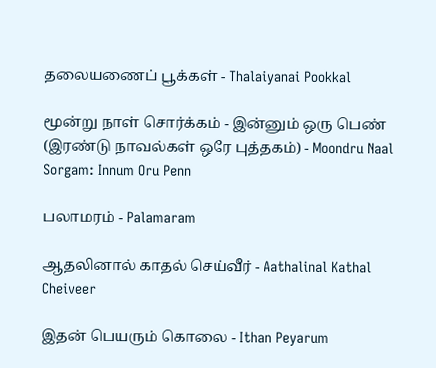தலையணைப் பூக்கள் - Thalaiyanai Pookkal

மூன்று நாள் சொர்க்கம் - இன்னும் ஒரு பெண் (இரண்டு நாவல்கள் ஒரே புத்தகம்) - Moondru Naal Sorgam: Innum Oru Penn

பலாமரம் - Palamaram

ஆதலினால் காதல் செய்வீர் - Aathalinal Kathal Cheiveer

இதன் பெயரும் கொலை - Ithan Peyarum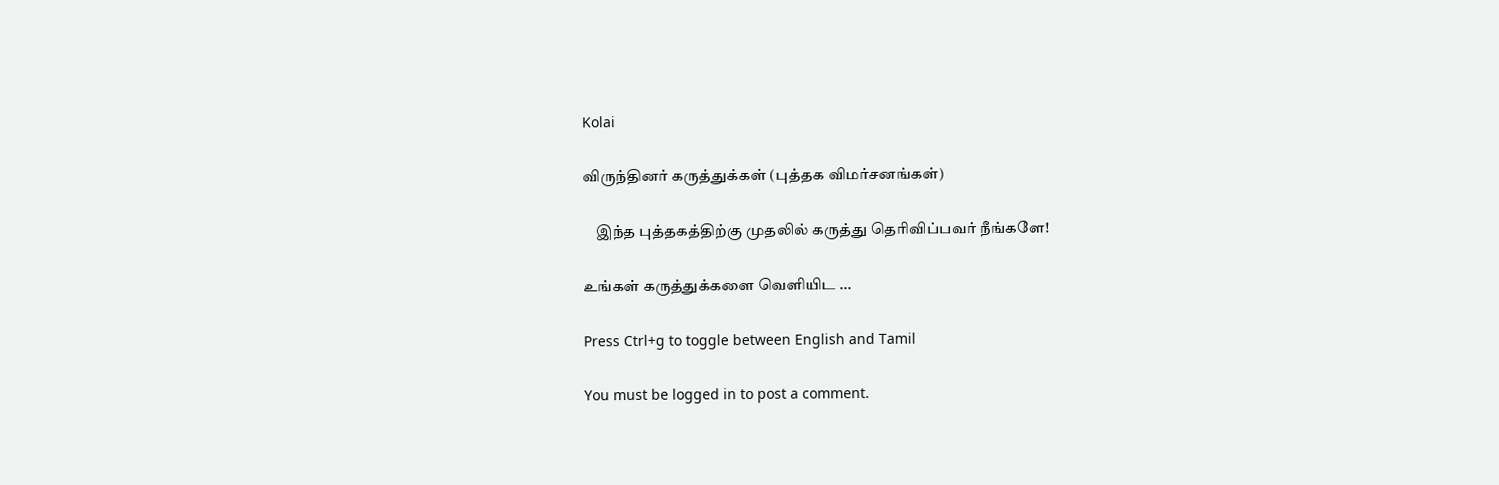Kolai

விருந்தினர் கருத்துக்கள் (புத்தக விமர்சனங்கள்)

    இந்த புத்தகத்திற்கு முதலில் கருத்து தெரிவிப்பவர் நீங்களே!

உங்கள் கருத்துக்களை வெளியிட ...

Press Ctrl+g to toggle between English and Tamil

You must be logged in to post a comment.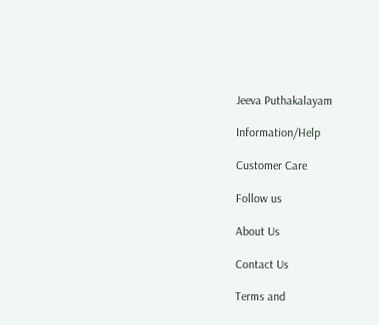Jeeva Puthakalayam

Information/Help

Customer Care

Follow us

About Us

Contact Us

Terms and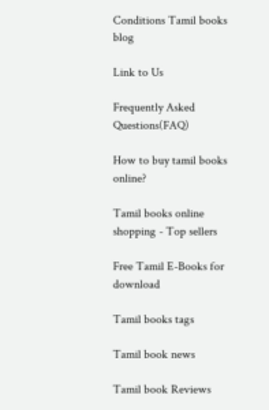Conditions Tamil books blog

Link to Us

Frequently Asked Questions(FAQ)

How to buy tamil books online?

Tamil books online shopping - Top sellers

Free Tamil E-Books for download

Tamil books tags

Tamil book news

Tamil book Reviews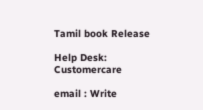Tamil book Release

Help Desk: Customercare

email : Write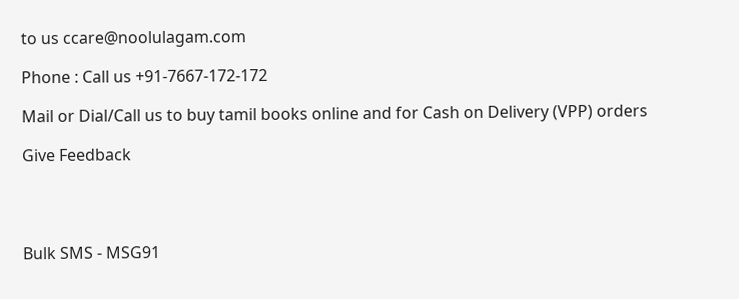to us ccare@noolulagam.com

Phone : Call us +91-7667-172-172

Mail or Dial/Call us to buy tamil books online and for Cash on Delivery (VPP) orders

Give Feedback




Bulk SMS - MSG91